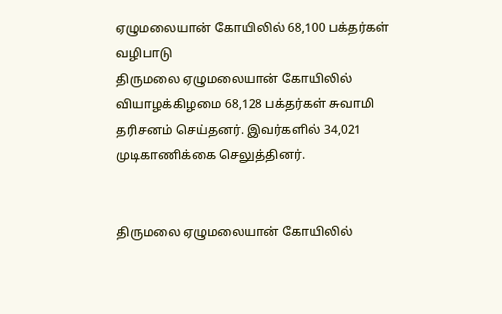ஏழுமலையான் கோயிலில் 68,100 பக்தர்கள் வழிபாடு
திருமலை ஏழுமலையான் கோயிலில் வியாழக்கிழமை 68,128 பக்தர்கள் சுவாமி தரிசனம் செய்தனர். இவர்களில் 34,021 முடிகாணிக்கை செலுத்தினர்.


திருமலை ஏழுமலையான் கோயிலில்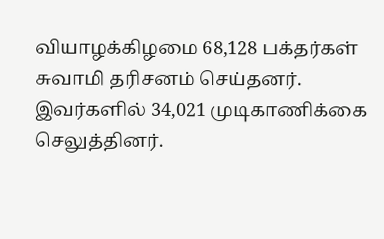வியாழக்கிழமை 68,128 பக்தர்கள் சுவாமி தரிசனம் செய்தனர். இவர்களில் 34,021 முடிகாணிக்கை செலுத்தினர்.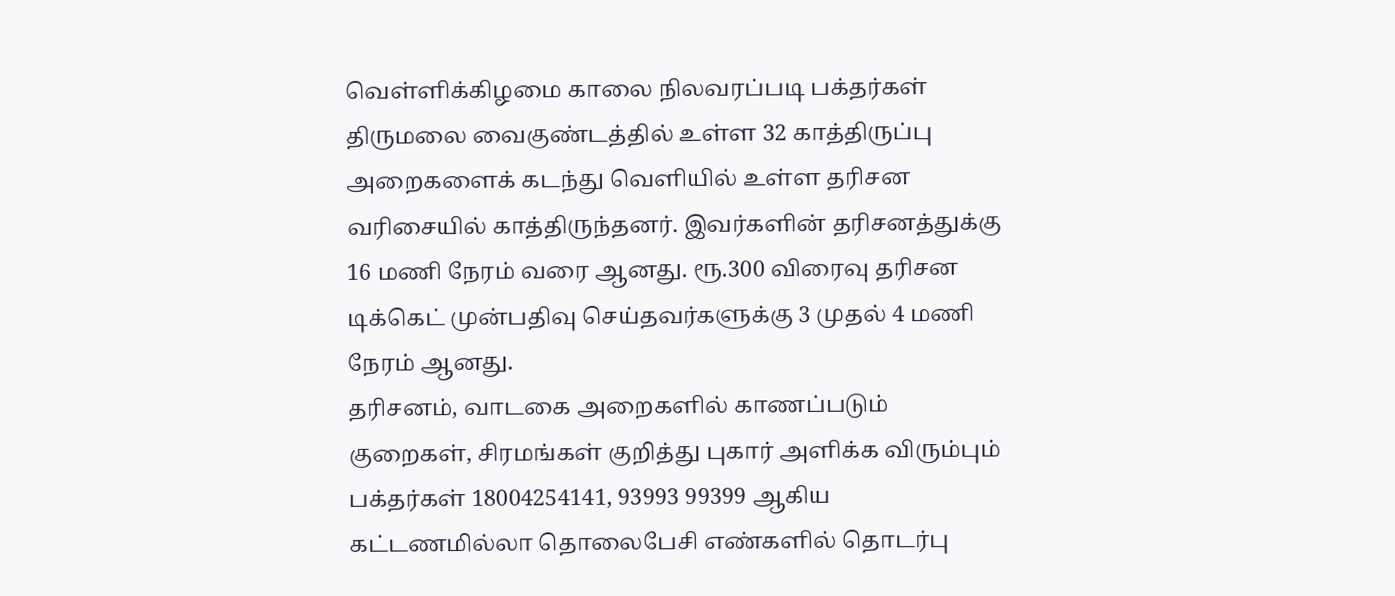வெள்ளிக்கிழமை காலை நிலவரப்படி பக்தர்கள் திருமலை வைகுண்டத்தில் உள்ள 32 காத்திருப்பு அறைகளைக் கடந்து வெளியில் உள்ள தரிசன வரிசையில் காத்திருந்தனர். இவர்களின் தரிசனத்துக்கு 16 மணி நேரம் வரை ஆனது. ரூ.300 விரைவு தரிசன டிக்கெட் முன்பதிவு செய்தவர்களுக்கு 3 முதல் 4 மணி நேரம் ஆனது.
தரிசனம், வாடகை அறைகளில் காணப்படும் குறைகள், சிரமங்கள் குறித்து புகார் அளிக்க விரும்பும் பக்தர்கள் 18004254141, 93993 99399 ஆகிய கட்டணமில்லா தொலைபேசி எண்களில் தொடர்பு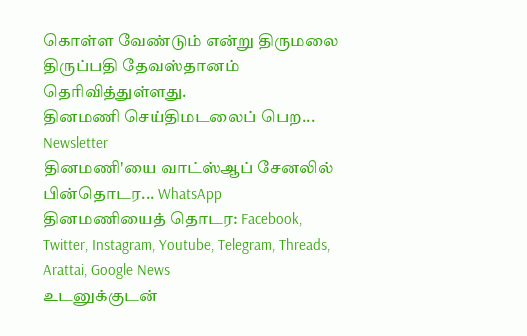கொள்ள வேண்டும் என்று திருமலை திருப்பதி தேவஸ்தானம் தெரிவித்துள்ளது.
தினமணி செய்திமடலைப் பெற... Newsletter
தினமணி'யை வாட்ஸ்ஆப் சேனலில் பின்தொடர... WhatsApp
தினமணியைத் தொடர: Facebook, Twitter, Instagram, Youtube, Telegram, Threads, Arattai, Google News
உடனுக்குடன்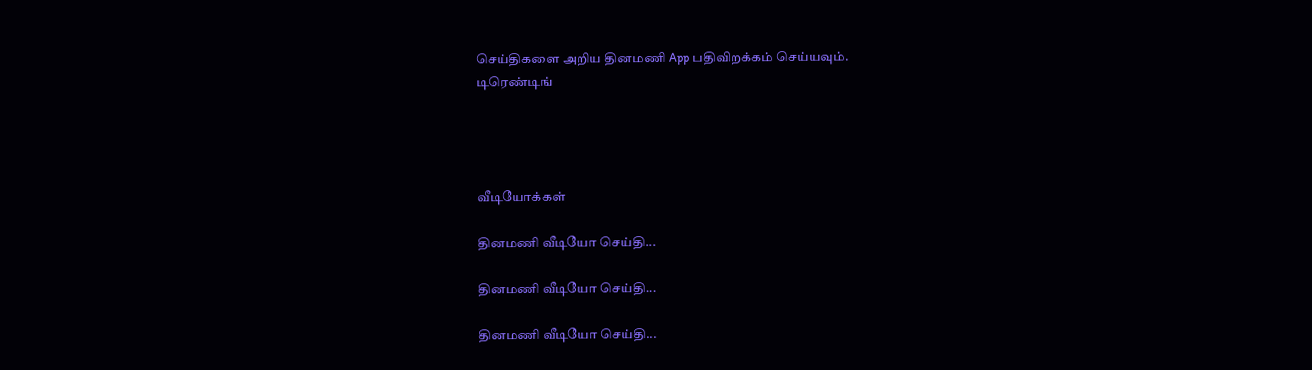செய்திகளை அறிய தினமணி App பதிவிறக்கம் செய்யவும்.
டிரெண்டிங்




வீடியோக்கள்

தினமணி வீடியோ செய்தி...

தினமணி வீடியோ செய்தி...

தினமணி வீடியோ செய்தி...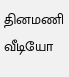தினமணி வீடியோ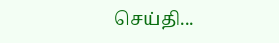செய்தி...